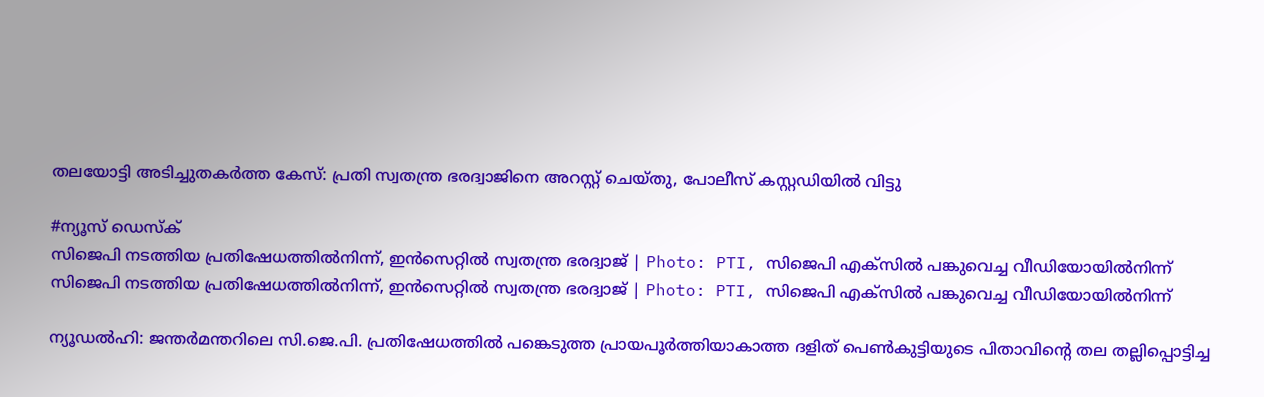തലയോട്ടി അടിച്ചുതകർത്ത കേസ്: പ്രതി സ്വതന്ത്ര ഭരദ്വാജിനെ അറസ്റ്റ് ചെയ്തു, പോലീസ് കസ്റ്റഡിയിൽ വിട്ടു

#ന്യൂസ് ഡെസ്ക്
സിജെപി നടത്തിയ പ്രതിഷേധത്തിൽനിന്ന്, ഇൻസെറ്റിൽ സ്വതന്ത്ര ഭരദ്വാജ് | Photo: PTI, സിജെപി എക്സിൽ പങ്കുവെച്ച വീഡിയോയിൽനിന്ന്
സിജെപി നടത്തിയ പ്രതിഷേധത്തിൽനിന്ന്, ഇൻസെറ്റിൽ സ്വതന്ത്ര ഭരദ്വാജ് | Photo: PTI, സിജെപി എക്സിൽ പങ്കുവെച്ച വീഡിയോയിൽനിന്ന്

ന്യൂഡൽഹി: ജന്തർമന്തറിലെ സി.ജെ.പി. പ്രതിഷേധത്തിൽ പങ്കെടുത്ത പ്രായപൂർത്തിയാകാത്ത ദളിത് പെൺകുട്ടിയുടെ പിതാവിന്റെ തല തല്ലിപ്പൊട്ടിച്ച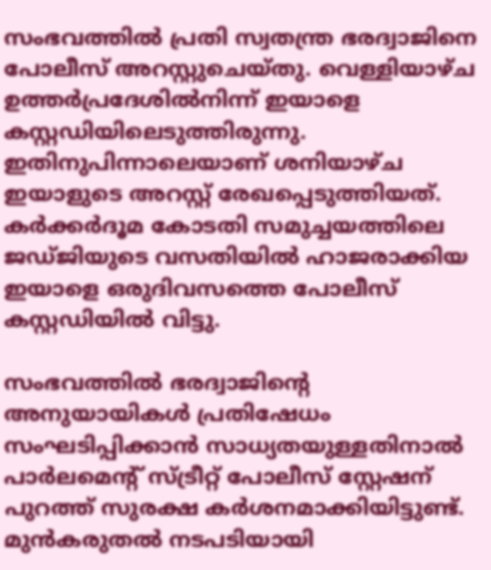സംഭവത്തിൽ പ്രതി സ്വതന്ത്ര ഭരദ്വാജിനെ പോലീസ് അറസ്റ്റുചെയ്തു. വെള്ളിയാഴ്ച ഉത്തർപ്രദേശിൽനിന്ന് ഇയാളെ  കസ്റ്റഡിയിലെടുത്തിരുന്നു. ഇതിനുപിന്നാലെയാണ് ശനിയാഴ്ച ഇയാളുടെ അറസ്റ്റ് രേഖപ്പെടുത്തിയത്. കർക്കർദൂമ കോടതി സമുച്ചയത്തിലെ ജഡ്ജിയുടെ വസതിയിൽ ഹാജരാക്കിയ ഇയാളെ ഒരുദിവസത്തെ പോലീസ് കസ്റ്റഡിയിൽ വിട്ടു.

സംഭവത്തിൽ ഭരദ്വാജിന്റെ അനുയായികൾ പ്രതിഷേധം സംഘടിപ്പിക്കാൻ സാധ്യതയുള്ളതിനാൽ പാർലമെന്റ് സ്ട്രീറ്റ് പോലീസ് സ്റ്റേഷന് പുറത്ത് സുരക്ഷ കർശനമാക്കിയിട്ടുണ്ട്. മുൻകരുതൽ നടപടിയായി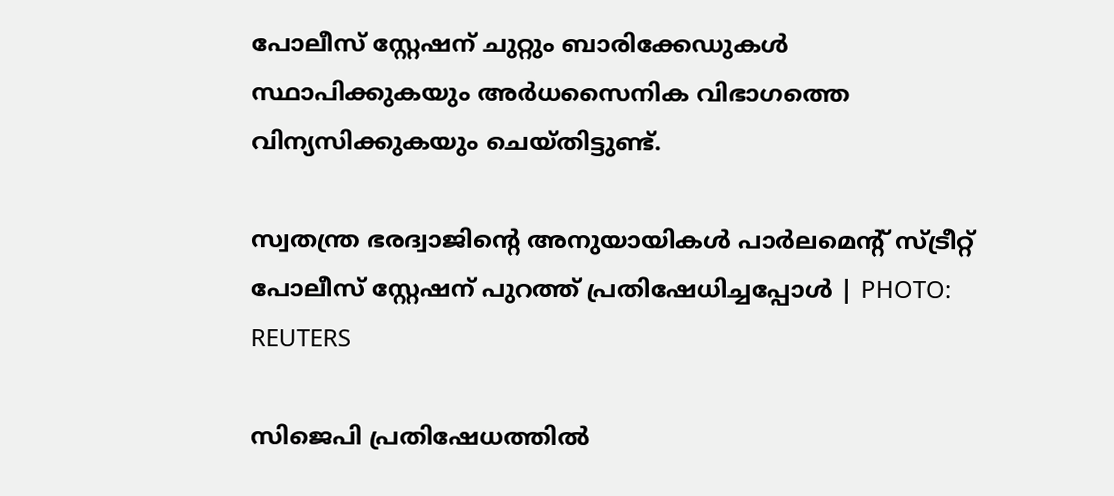പോലീസ് സ്റ്റേഷന് ചുറ്റും ബാരിക്കേഡുകൾ സ്ഥാപിക്കുകയും അർധസൈനിക വിഭാഗത്തെ വിന്യസിക്കുകയും ചെയ്തിട്ടുണ്ട്.

സ്വതന്ത്ര ഭരദ്വാജിന്റെ അനുയായികൾ പാർലമെന്റ് സ്ട്രീറ്റ് പോലീസ് സ്റ്റേഷന് പുറത്ത് പ്രതിഷേധിച്ചപ്പോൾ | PHOTO: REUTERS

സിജെപി പ്രതിഷേധത്തിൽ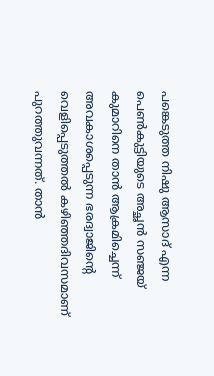പങ്കെടുത്ത നിഷു ആസാദ് എന്ന പെൺകുട്ടിയുടെ അച്ഛൻ സഞ്ജയ് കുമാറിനെ താൻ ആക്രമിച്ചെന്ന് അവകാശപ്പെടുന്ന ഭരദ്വാജിന്റെ വെളിപ്പെടുത്തൽ കഴിഞ്ഞദിവസമാണ് പുറത്തുവന്നത്. താൻ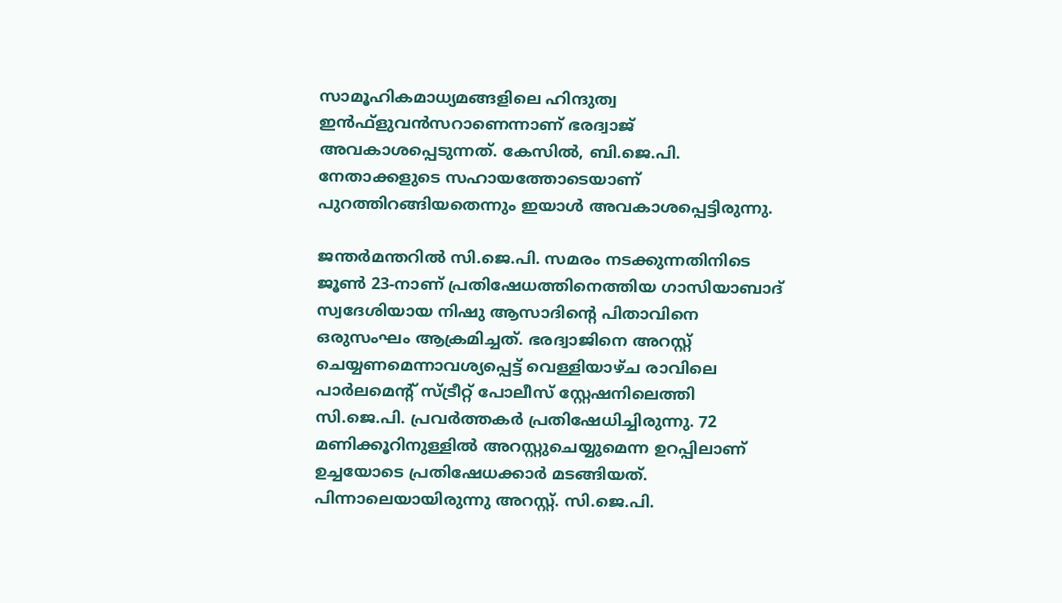സാമൂഹികമാധ്യമങ്ങളിലെ ഹിന്ദുത്വ ഇൻഫ്ളുവൻസറാണെന്നാണ് ഭരദ്വാജ് അവകാശപ്പെടുന്നത്. കേസിൽ, ബി.ജെ.പി. നേതാക്കളുടെ സഹായത്തോടെയാണ് പുറത്തിറങ്ങിയതെന്നും ഇയാൾ അവകാശപ്പെട്ടിരുന്നു.

ജന്തർമന്തറിൽ സി.ജെ.പി. സമരം നടക്കുന്നതിനിടെ ജൂൺ 23-നാണ് പ്രതിഷേധത്തിനെത്തിയ ഗാസിയാബാദ് സ്വദേശിയായ നിഷു ആസാദിന്റെ പിതാവിനെ ഒരുസംഘം ആക്രമിച്ചത്. ഭരദ്വാജിനെ അറസ്റ്റ് ചെയ്യണമെന്നാവശ്യപ്പെട്ട് വെള്ളിയാഴ്ച രാവിലെ പാർലമെന്റ് സ്ട്രീറ്റ് പോലീസ് സ്റ്റേഷനിലെത്തി സി.ജെ.പി. പ്രവർത്തകർ പ്രതിഷേധിച്ചിരുന്നു. 72 മണിക്കൂറിനുള്ളിൽ അറസ്റ്റുചെയ്യുമെന്ന ഉറപ്പിലാണ് ഉച്ചയോടെ പ്രതിഷേധക്കാർ മടങ്ങിയത്. പിന്നാലെയായിരുന്നു അറസ്റ്റ്. സി.ജെ.പി.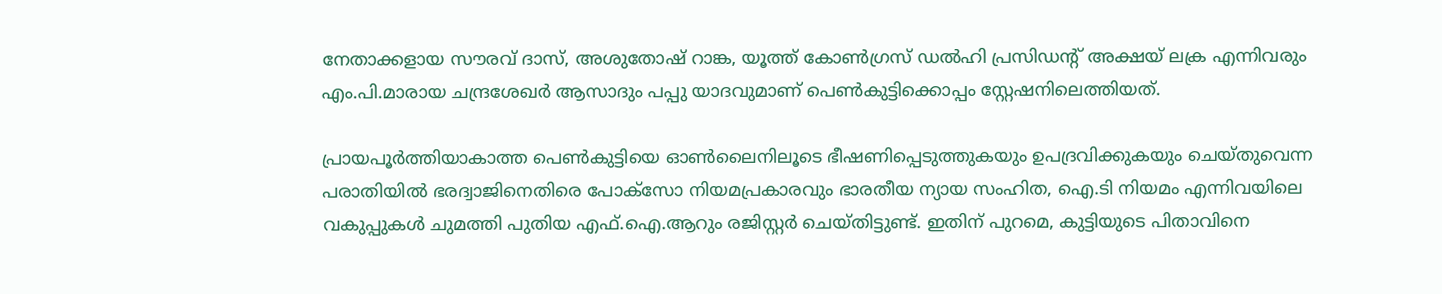നേതാക്കളായ സൗരവ് ദാസ്, അശുതോഷ് റാങ്ക, യൂത്ത് കോൺഗ്രസ് ഡൽഹി പ്രസിഡന്റ് അക്ഷയ് ലക്ര എന്നിവരും എം.പി.മാരായ ചന്ദ്രശേഖർ ആസാദും പപ്പു യാദവുമാണ് പെൺകുട്ടിക്കൊപ്പം സ്റ്റേഷനിലെത്തിയത്.

പ്രായപൂർത്തിയാകാത്ത പെൺകുട്ടിയെ ഓൺലൈനിലൂടെ ഭീഷണിപ്പെടുത്തുകയും ഉപദ്രവിക്കുകയും ചെയ്തുവെന്ന പരാതിയിൽ ഭരദ്വാജിനെതിരെ പോക്സോ നിയമപ്രകാരവും ഭാരതീയ ന്യായ സംഹിത, ഐ.ടി നിയമം എന്നിവയിലെ വകുപ്പുകൾ ചുമത്തി പുതിയ എഫ്.ഐ.ആറും രജിസ്റ്റർ ചെയ്തിട്ടുണ്ട്. ഇതിന് പുറമെ, കുട്ടിയുടെ പിതാവിനെ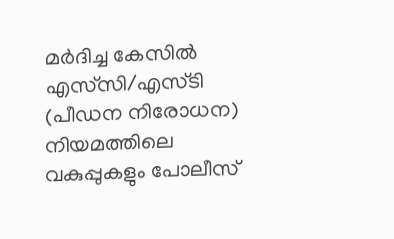മർദിച്ച കേസിൽ എസ്‌സി/എസ്‌ടി (പീഡന നിരോധന) നിയമത്തിലെ വകുപ്പുകളും പോലീസ്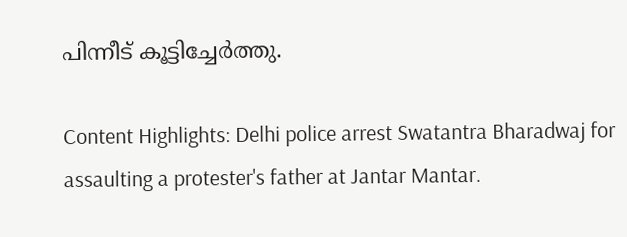പിന്നീട് കൂട്ടിച്ചേർത്തു.

Content Highlights: Delhi police arrest Swatantra Bharadwaj for assaulting a protester's father at Jantar Mantar.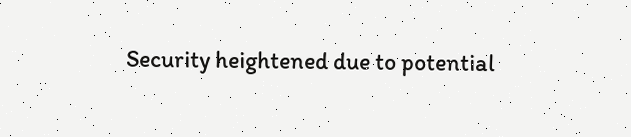Security heightened due to potential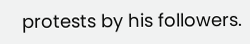protests by his followers.